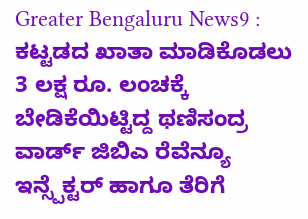Greater Bengaluru News9 : ಕಟ್ಟಡದ ಖಾತಾ ಮಾಡಿಕೊಡಲು 3 ಲಕ್ಷ ರೂ. ಲಂಚಕ್ಕೆ ಬೇಡಿಕೆಯಿಟ್ಟಿದ್ದ ಥಣಿಸಂದ್ರ ವಾರ್ಡ್ ಜಿಬಿಎ ರೆವೆನ್ಯೂ ಇನ್ಸ್ಪೆಕ್ಟರ್ ಹಾಗೂ ತೆರಿಗೆ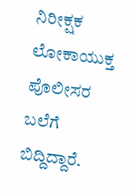ನಿರೀಕ್ಷಕ ಲೋಕಾಯುಕ್ತ ಪೊಲೀಸರ ಬಲೆಗೆ ಬಿದ್ದಿದ್ದಾರೆ.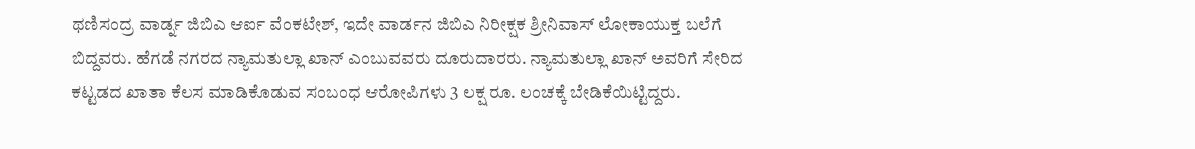ಥಣಿಸಂದ್ರ ವಾರ್ಡ್ನ ಜಿಬಿಎ ಆರ್ಐ ವೆಂಕಟೇಶ್, ಇದೇ ವಾರ್ಡನ ಜಿಬಿಎ ನಿರೀಕ್ಷಕ ಶ್ರೀನಿವಾಸ್ ಲೋಕಾಯುಕ್ತ ಬಲೆಗೆ ಬಿದ್ದವರು. ಹೆಗಡೆ ನಗರದ ನ್ಯಾಮತುಲ್ಲಾ ಖಾನ್ ಎಂಬುವವರು ದೂರುದಾರರು. ನ್ಯಾಮತುಲ್ಲಾ ಖಾನ್ ಅವರಿಗೆ ಸೇರಿದ ಕಟ್ಟಡದ ಖಾತಾ ಕೆಲಸ ಮಾಡಿಕೊಡುವ ಸಂಬಂಧ ಆರೋಪಿಗಳು 3 ಲಕ್ಷ ರೂ. ಲಂಚಕ್ಕೆ ಬೇಡಿಕೆಯಿಟ್ಟಿದ್ದರು.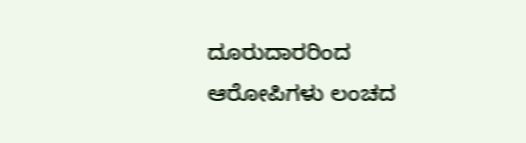ದೂರುದಾರರಿಂದ ಆರೋಪಿಗಳು ಲಂಚದ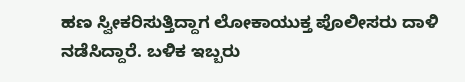ಹಣ ಸ್ವೀಕರಿಸುತ್ತಿದ್ದಾಗ ಲೋಕಾಯುಕ್ತ ಪೊಲೀಸರು ದಾಳಿ ನಡೆಸಿದ್ದಾರೆ. ಬಳಿಕ ಇಬ್ಬರು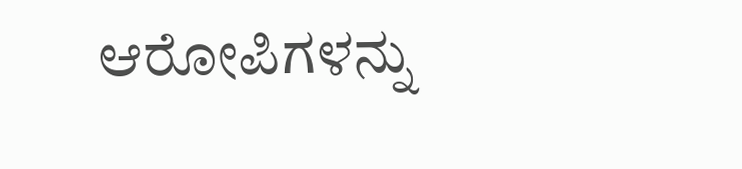ಆರೋಪಿಗಳನ್ನು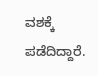ವಶಕ್ಕೆ ಪಡೆದಿದ್ದಾರೆ.